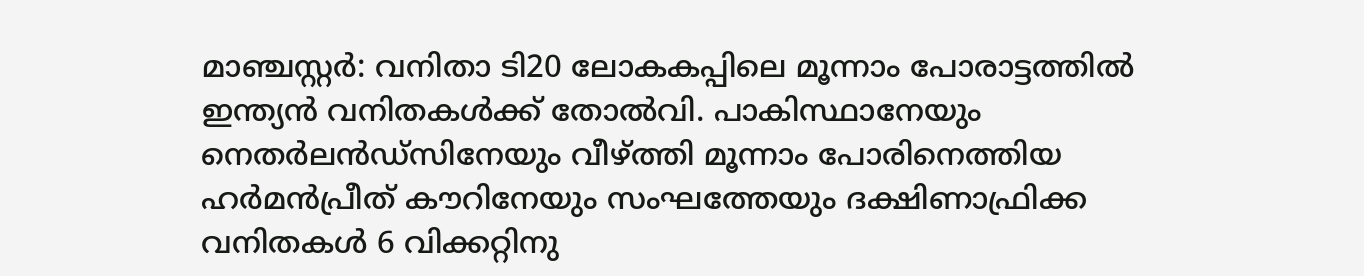മാഞ്ചസ്റ്റര്‍: വനിതാ ടി20 ലോകകപ്പിലെ മൂന്നാം പോരാട്ടത്തില്‍ ഇന്ത്യന്‍ വനിതകള്‍ക്ക് തോല്‍വി. പാകിസ്ഥാനേയും നെതര്‍ലന്‍ഡ്‌സിനേയും വീഴ്ത്തി മൂന്നാം പോരിനെത്തിയ ഹര്‍മന്‍പ്രീത് കൗറിനേയും സംഘത്തേയും ദക്ഷിണാഫ്രിക്ക വനിതകള്‍ 6 വിക്കറ്റിനു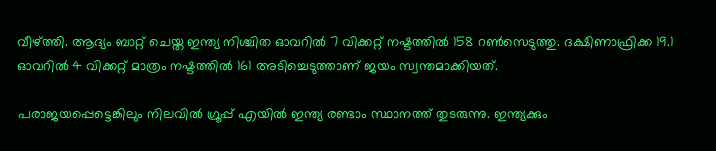വീഴ്ത്തി. ആദ്യം ബാറ്റ് ചെയ്ത ഇന്ത്യ നിശ്ചിത ഓവറില്‍ 7 വിക്കറ്റ് നഷ്ടത്തില്‍ 158 റണ്‍സെടുത്തു. ദക്ഷിണാഫ്രിക്ക 19.1 ഓവറില്‍ 4 വിക്കറ്റ് മാത്രം നഷ്ടത്തില്‍ 161 അടിച്ചെടുത്താണ് ജയം സ്വന്തമാക്കിയത്.

പരാജയപ്പെട്ടെങ്കിലും നിലവില്‍ ഗ്രൂപ്പ് എയില്‍ ഇന്ത്യ രണ്ടാം സ്ഥാനത്ത് തുടരുന്നു. ഇന്ത്യക്കും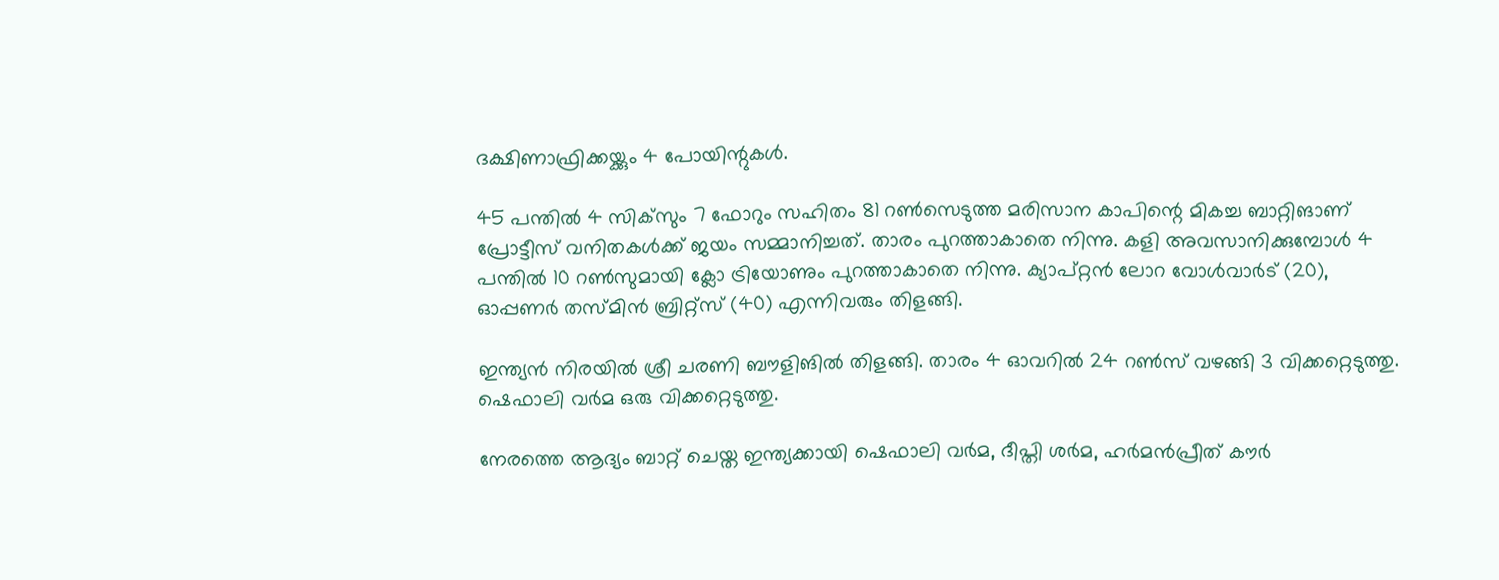ദക്ഷിണാഫ്രിക്കയ്ക്കും 4 പോയിന്റുകള്‍.

45 പന്തില്‍ 4 സിക്‌സും 7 ഫോറും സഹിതം 81 റണ്‍സെടുത്ത മരിസാന കാപിന്റെ മികച്ച ബാറ്റിങാണ് പ്രോട്ടീസ് വനിതകള്‍ക്ക് ജയം സമ്മാനിച്ചത്. താരം പുറത്താകാതെ നിന്നു. കളി അവസാനിക്കുമ്പോള്‍ 4 പന്തില്‍ 10 റണ്‍സുമായി ക്ലോ ട്രിയോണും പുറത്താകാതെ നിന്നു. ക്യാപ്റ്റന്‍ ലോറ വോള്‍വാര്‍ട് (20), ഓപ്പണര്‍ തസ്മിന്‍ ബ്രിറ്റ്‌സ് (40) എന്നിവരും തിളങ്ങി.

ഇന്ത്യന്‍ നിരയില്‍ ശ്രീ ചരണി ബൗളിങില്‍ തിളങ്ങി. താരം 4 ഓവറില്‍ 24 റണ്‍സ് വഴങ്ങി 3 വിക്കറ്റെടുത്തു. ഷെഫാലി വര്‍മ ഒരു വിക്കറ്റെടുത്തു.

നേരത്തെ ആദ്യം ബാറ്റ് ചെയ്ത ഇന്ത്യക്കായി ഷെഫാലി വര്‍മ, ദീപ്തി ശര്‍മ, ഹര്‍മന്‍പ്രീത് കൗര്‍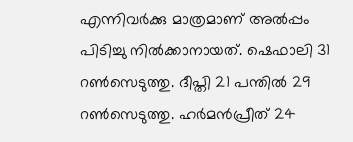എന്നിവര്‍ക്കു മാത്രമാണ് അല്‍പ്പം പിടിച്ചു നില്‍ക്കാനായത്. ഷെഫാലി 31 റണ്‍സെടുത്തു. ദീപ്തി 21 പന്തില്‍ 29 റണ്‍സെടുത്തു. ഹര്‍മന്‍പ്രീത് 24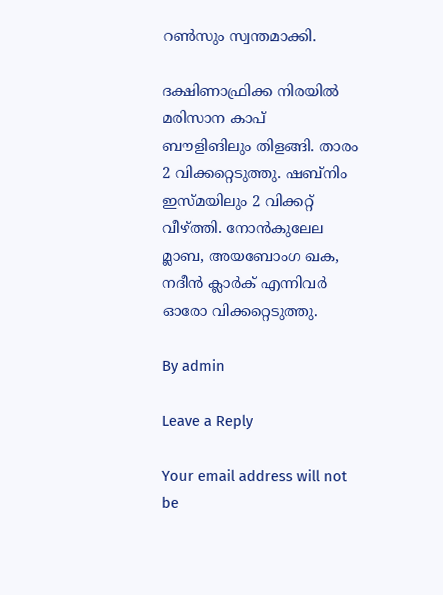റണ്‍സും സ്വന്തമാക്കി.

ദക്ഷിണാഫ്രിക്ക നിരയില്‍ മരിസാന കാപ് ബൗളിങിലും തിളങ്ങി. താരം 2 വിക്കറ്റെടുത്തു. ഷബ്‌നിം ഇസ്മയിലും 2 വിക്കറ്റ് വീഴ്ത്തി. നോന്‍കുലേല മ്ലാബ, അയബോംഗ ഖക, നദീന്‍ ക്ലാര്‍ക് എന്നിവര്‍ ഓരോ വിക്കറ്റെടുത്തു.

By admin

Leave a Reply

Your email address will not be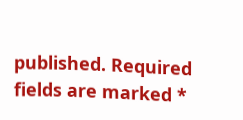published. Required fields are marked *